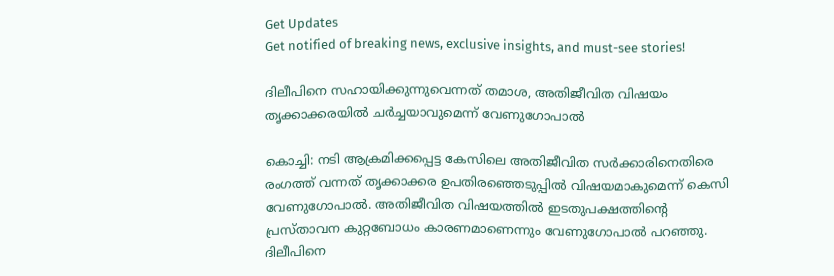Get Updates
Get notified of breaking news, exclusive insights, and must-see stories!

ദിലീപിനെ സഹായിക്കുന്നുവെന്നത് തമാശ, അതിജീവിത വിഷയം തൃക്കാക്കരയില്‍ ചര്‍ച്ചയാവുമെന്ന് വേണുഗോപാല്‍

കൊച്ചി: നടി ആക്രമിക്കപ്പെട്ട കേസിലെ അതിജീവിത സര്‍ക്കാരിനെതിരെ രംഗത്ത് വന്നത് തൃക്കാക്കര ഉപതിരഞ്ഞെടുപ്പില്‍ വിഷയമാകുമെന്ന് കെസി വേണുഗോപാല്‍. അതിജീവിത വിഷയത്തില്‍ ഇടതുപക്ഷത്തിന്റെ പ്രസ്താവന കുറ്റബോധം കാരണമാണെന്നും വേണുഗോപാല്‍ പറഞ്ഞു. ദിലീപിനെ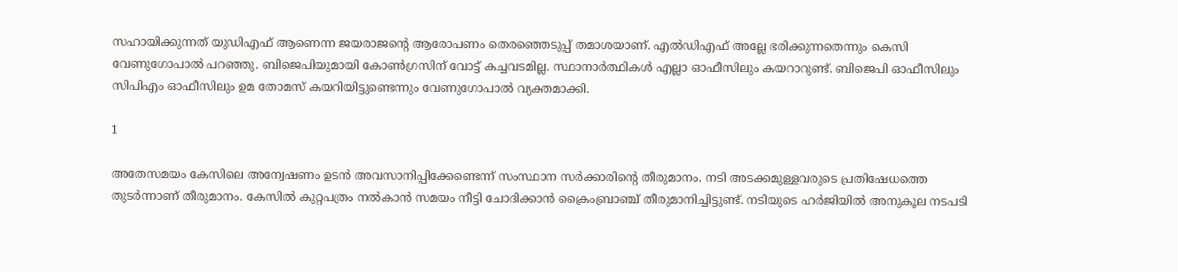സഹായിക്കുന്നത് യുഡിഎഫ് ആണെന്ന ജയരാജന്റെ ആരോപണം തെരഞ്ഞെടുപ്പ് തമാശയാണ്. എല്‍ഡിഎഫ് അല്ലേ ഭരിക്കുന്നതെന്നും കെസി വേണുഗോപാല്‍ പറഞ്ഞു. ബിജെപിയുമായി കോണ്‍ഗ്രസിന് വോട്ട് കച്ചവടമില്ല. സ്ഥാനാര്‍ത്ഥികള്‍ എല്ലാ ഓഫീസിലും കയറാറുണ്ട്. ബിജെപി ഓഫീസിലും സിപിഎം ഓഫീസിലും ഉമ തോമസ് കയറിയിട്ടുണ്ടെന്നും വേണുഗോപാല്‍ വ്യക്തമാക്കി.

1

അതേസമയം കേസിലെ അന്വേഷണം ഉടന്‍ അവസാനിപ്പിക്കേണ്ടെന്ന് സംസ്ഥാന സര്‍ക്കാരിന്റെ തീരുമാനം. നടി അടക്കമുള്ളവരുടെ പ്രതിഷേധത്തെ തുടര്‍ന്നാണ് തീരുമാനം. കേസില്‍ കുറ്റപത്രം നല്‍കാന്‍ സമയം നീട്ടി ചോദിക്കാന്‍ ക്രൈംബ്രാഞ്ച് തീരുമാനിച്ചിട്ടുണ്ട്. നടിയുടെ ഹര്‍ജിയില്‍ അനുകൂല നടപടി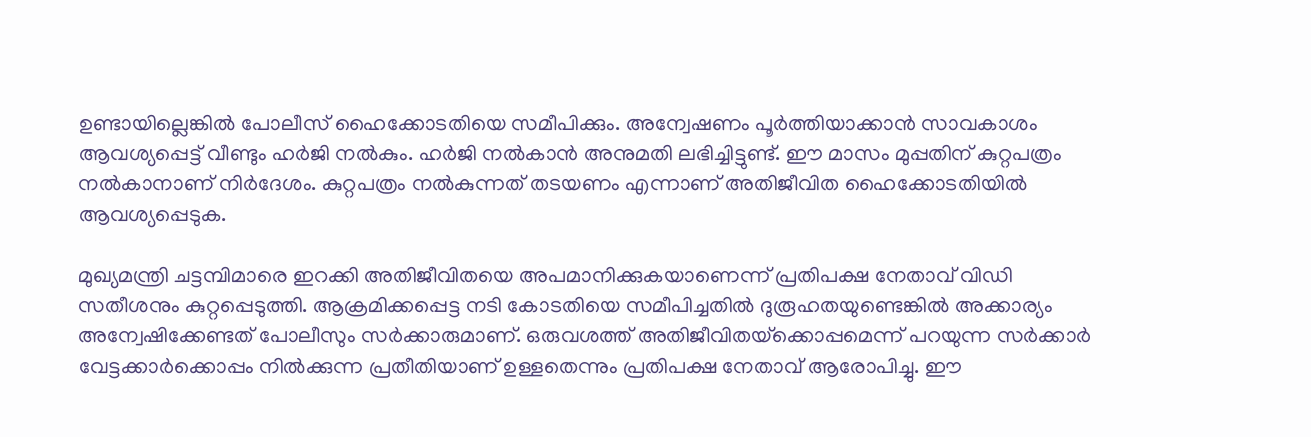ഉണ്ടായില്ലെങ്കില്‍ പോലീസ് ഹൈക്കോടതിയെ സമീപിക്കും. അന്വേഷണം പൂര്‍ത്തിയാക്കാന്‍ സാവകാശം ആവശ്യപ്പെട്ട് വീണ്ടും ഹര്‍ജി നല്‍കും. ഹര്‍ജി നല്‍കാന്‍ അനുമതി ലഭിച്ചിട്ടുണ്ട്. ഈ മാസം മുപ്പതിന് കുറ്റപത്രം നല്‍കാനാണ് നിര്‍ദേശം. കുറ്റപത്രം നല്‍കുന്നത് തടയണം എന്നാണ് അതിജീവിത ഹൈക്കോടതിയില്‍ ആവശ്യപ്പെടുക.

മുഖ്യമന്ത്രി ചട്ടമ്പിമാരെ ഇറക്കി അതിജീവിതയെ അപമാനിക്കുകയാണെന്ന് പ്രതിപക്ഷ നേതാവ് വിഡി സതീശനും കുറ്റപ്പെടുത്തി. ആക്രമിക്കപ്പെട്ട നടി കോടതിയെ സമീപിച്ചതില്‍ ദുരൂഹതയുണ്ടെങ്കില്‍ അക്കാര്യം അന്വേഷിക്കേണ്ടത് പോലീസും സര്‍ക്കാരുമാണ്. ഒരുവശത്ത് അതിജീവിതയ്‌ക്കൊപ്പമെന്ന് പറയുന്ന സര്‍ക്കാര്‍ വേട്ടക്കാര്‍ക്കൊപ്പം നില്‍ക്കുന്ന പ്രതീതിയാണ് ഉള്ളതെന്നും പ്രതിപക്ഷ നേതാവ് ആരോപിച്ചു. ഈ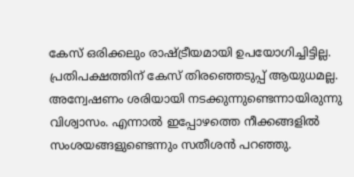കേസ് ഒരിക്കലും രാഷ്ട്രീയമായി ഉപയോഗിച്ചിട്ടില്ല. പ്രതിപക്ഷത്തിന് കേസ് തിരഞ്ഞെടുപ്പ് ആയുധമല്ല. അന്വേഷണം ശരിയായി നടക്കുന്നുണ്ടെന്നായിരുന്നു വിശ്വാസം. എന്നാല്‍ ഇപ്പോഴത്തെ നീക്കങ്ങളില്‍ സംശയങ്ങളുണ്ടെന്നും സതീശന്‍ പറഞ്ഞു.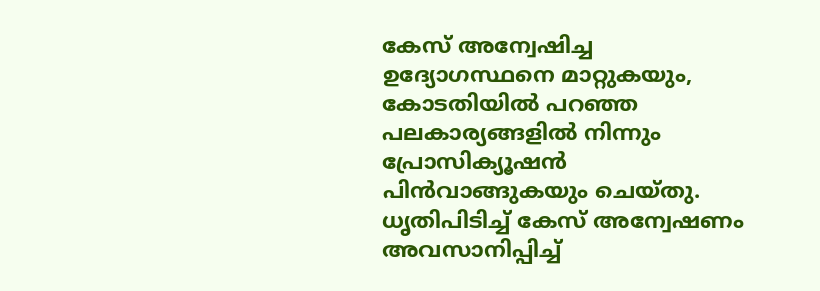കേസ് അന്വേഷിച്ച ഉദ്യോഗസ്ഥനെ മാറ്റുകയും, കോടതിയില്‍ പറഞ്ഞ പലകാര്യങ്ങളില്‍ നിന്നും പ്രോസിക്യൂഷന്‍ പിന്‍വാങ്ങുകയും ചെയ്തു. ധൃതിപിടിച്ച് കേസ് അന്വേഷണം അവസാനിപ്പിച്ച്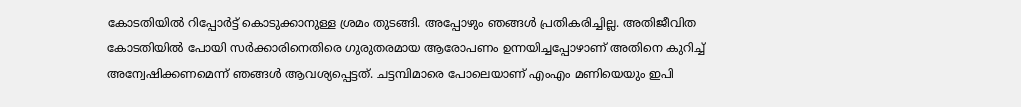കോടതിയില്‍ റിപ്പോര്‍ട്ട് കൊടുക്കാനുള്ള ശ്രമം തുടങ്ങി. അപ്പോഴും ഞങ്ങള്‍ പ്രതികരിച്ചില്ല. അതിജീവിത കോടതിയില്‍ പോയി സര്‍ക്കാരിനെതിരെ ഗുരുതരമായ ആരോപണം ഉന്നയിച്ചപ്പോഴാണ് അതിനെ കുറിച്ച് അന്വേഷിക്കണമെന്ന് ഞങ്ങള്‍ ആവശ്യപ്പെട്ടത്. ചട്ടമ്പിമാരെ പോലെയാണ് എംഎം മണിയെയും ഇപി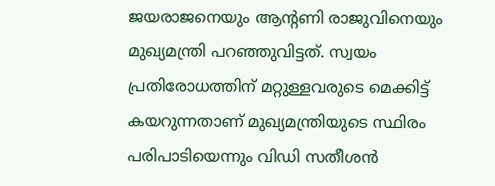ജയരാജനെയും ആന്റണി രാജുവിനെയും മുഖ്യമന്ത്രി പറഞ്ഞുവിട്ടത്. സ്വയം പ്രതിരോധത്തിന് മറ്റുള്ളവരുടെ മെക്കിട്ട് കയറുന്നതാണ് മുഖ്യമന്ത്രിയുടെ സ്ഥിരം പരിപാടിയെന്നും വിഡി സതീശന്‍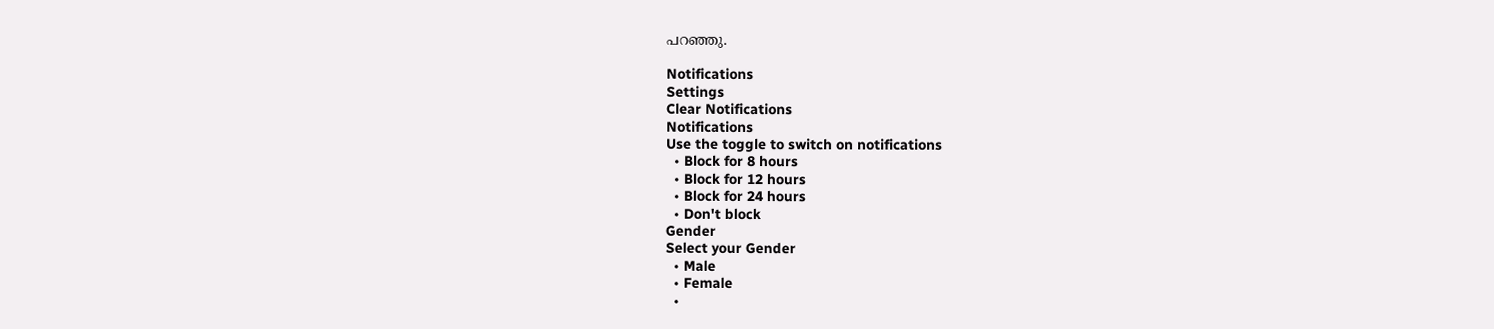പറഞ്ഞു.

Notifications
Settings
Clear Notifications
Notifications
Use the toggle to switch on notifications
  • Block for 8 hours
  • Block for 12 hours
  • Block for 24 hours
  • Don't block
Gender
Select your Gender
  • Male
  • Female
  •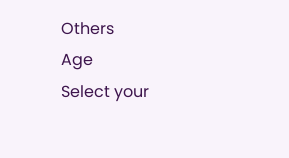Others
Age
Select your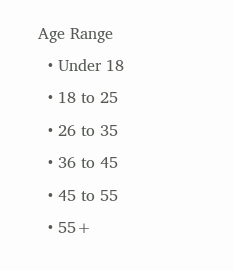Age Range
  • Under 18
  • 18 to 25
  • 26 to 35
  • 36 to 45
  • 45 to 55
  • 55+